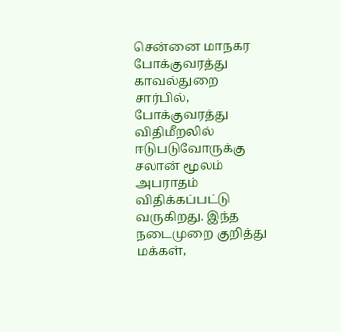சென்னை மாநகர போக்குவரத்து காவல்துறை சார்பில், போக்குவரத்து விதிமீறலில் ஈடுபடுவோருக்கு சலான் மூலம் அபராதம் விதிக்கப்பட்டு வருகிறது. இந்த நடைமுறை குறித்து மக்கள்,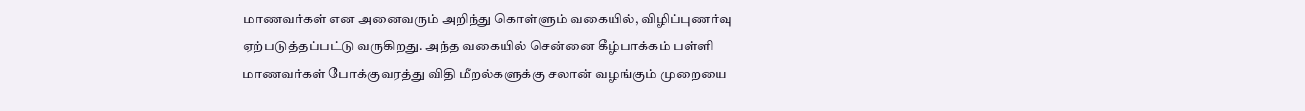மாணவர்கள் என அனைவரும் அறிந்து கொள்ளும் வகையில், விழிப்புணர்வு ஏற்படுத்தப்பட்டு வருகிறது. அந்த வகையில் சென்னை கீழ்பாக்கம் பள்ளி மாணவர்கள் போக்குவரத்து விதி மீறல்களுக்கு சலான் வழங்கும் முறையை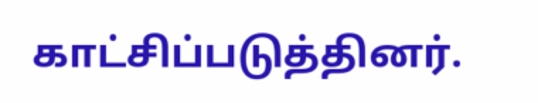காட்சிப்படுத்தினர்.